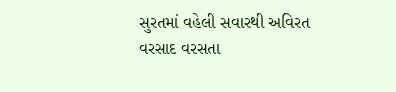સુરતમાં વહેલી સવારથી અવિરત વરસાદ વરસતા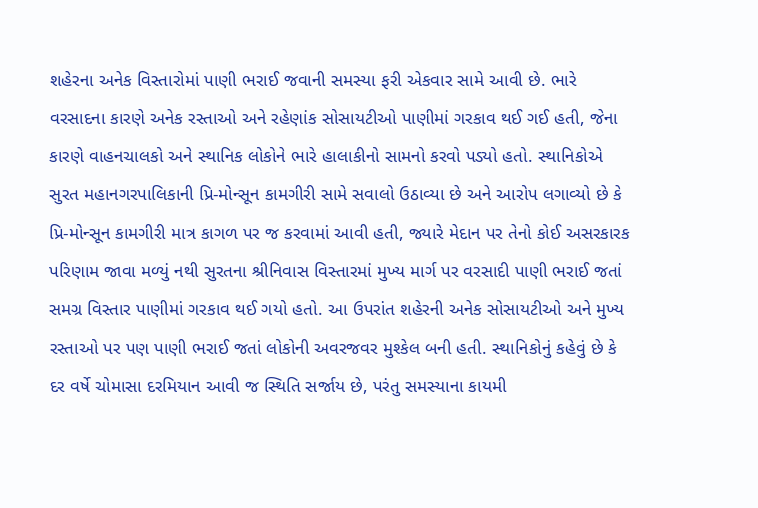શહેરના અનેક વિસ્તારોમાં પાણી ભરાઈ જવાની સમસ્યા ફરી એકવાર સામે આવી છે. ભારે વરસાદના કારણે અનેક રસ્તાઓ અને રહેણાંક સોસાયટીઓ પાણીમાં ગરકાવ થઈ ગઈ હતી, જેના કારણે વાહનચાલકો અને સ્થાનિક લોકોને ભારે હાલાકીનો સામનો કરવો પડ્યો હતો. સ્થાનિકોએ સુરત મહાનગરપાલિકાની પ્રિ-મોન્સૂન કામગીરી સામે સવાલો ઉઠાવ્યા છે અને આરોપ લગાવ્યો છે કે પ્રિ-મોન્સૂન કામગીરી માત્ર કાગળ પર જ કરવામાં આવી હતી, જ્યારે મેદાન પર તેનો કોઈ અસરકારક પરિણામ જાવા મળ્યું નથી સુરતના શ્રીનિવાસ વિસ્તારમાં મુખ્ય માર્ગ પર વરસાદી પાણી ભરાઈ જતાં સમગ્ર વિસ્તાર પાણીમાં ગરકાવ થઈ ગયો હતો. આ ઉપરાંત શહેરની અનેક સોસાયટીઓ અને મુખ્ય રસ્તાઓ પર પણ પાણી ભરાઈ જતાં લોકોની અવરજવર મુશ્કેલ બની હતી. સ્થાનિકોનું કહેવું છે કે દર વર્ષે ચોમાસા દરમિયાન આવી જ સ્થિતિ સર્જાય છે, પરંતુ સમસ્યાના કાયમી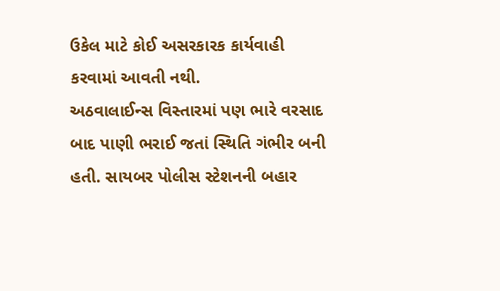ઉકેલ માટે કોઈ અસરકારક કાર્યવાહી કરવામાં આવતી નથી.
અઠવાલાઈન્સ વિસ્તારમાં પણ ભારે વરસાદ બાદ પાણી ભરાઈ જતાં સ્થિતિ ગંભીર બની હતી. સાયબર પોલીસ સ્ટેશનની બહાર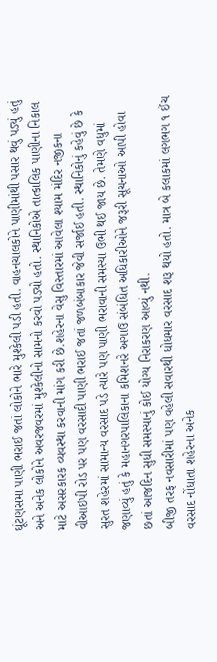ઘૂંટણસમા પાણી ભરાઈ જતાં લોકોને ભારે મુશ્કેલી પડી હતી. વાહનચાલકોને પાણીમાંથી પસાર થવું પડ્યું હતું અને અનેક લોકોને અવરજવરમાં મુશ્કેલીનો સામનો કરવો પડ્યો હતો. સ્થાનિકોએ તાત્કાલિક પાણીના નિકાલ માટે અસરકારક વ્યવસ્થા કરવાની માંગ કરી છે.શહેરના વેસુ વિસ્તારમાં આવેલા શ્યામ મંદિર નજીકના વીઆઇપી રોડ પર પણ વરસાદી પાણી ભરાઈ જતાં જળબંબાકાર જેવી સર્જાઈ હતી. સ્થાનિકોનું કહેવું છે કે સુરત શહેરમાં સામાન્ય વરસાદ પડે ત્યારે પણ પાણી ભરાવાની સમસ્યા ઉભી થઈ જાય છે. તેમણે વધુમાં જણાવ્યું હતું કે મહાનગરપાલિકાના કમિશનરે અગાઉ સંબંધિત અધિકારીઓને જરૂરી સૂચનાઓ આપી હોવા છતાં આજદિન સુધી સમસ્યાનું કોઈ યોગ્ય નિરાકરણ આવ્યું નથી.
બીજી તરફ નવસારીમાં પણ વહેલી સવારથી ધોધમાર વરસાદ શરૂ થયો હતો. માત્ર બે કલાકમાં લગભગ ૧ ઈંચ વરસાદ નોંધાતા શહેરના અનેક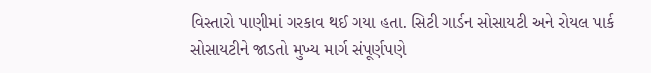વિસ્તારો પાણીમાં ગરકાવ થઈ ગયા હતા. સિટી ગાર્ડન સોસાયટી અને રોયલ પાર્ક સોસાયટીને જાડતો મુખ્ય માર્ગ સંપૂર્ણપણે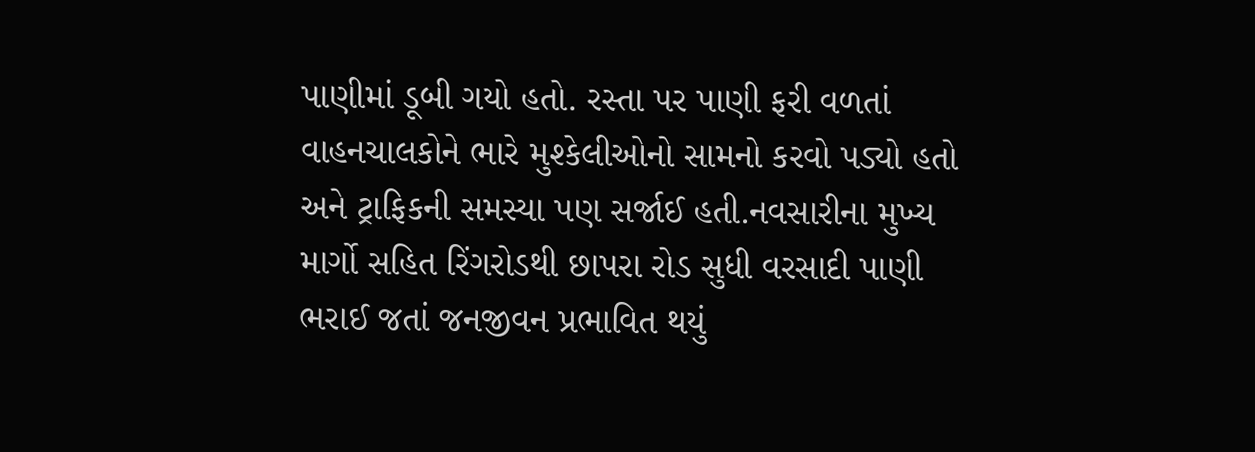પાણીમાં ડૂબી ગયો હતો. રસ્તા પર પાણી ફરી વળતાં વાહનચાલકોને ભારે મુશ્કેલીઓનો સામનો કરવો પડ્યો હતો અને ટ્રાફિકની સમસ્યા પણ સર્જાઈ હતી.નવસારીના મુખ્ય માર્ગો સહિત રિંગરોડથી છાપરા રોડ સુધી વરસાદી પાણી ભરાઈ જતાં જનજીવન પ્રભાવિત થયું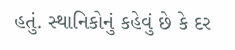હતું. સ્થાનિકોનું કહેવું છે કે દર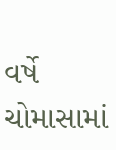વર્ષે ચોમાસામાં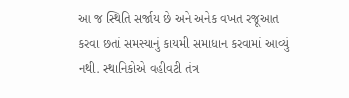આ જ સ્થિતિ સર્જાય છે અને અનેક વખત રજૂઆત કરવા છતાં સમસ્યાનું કાયમી સમાધાન કરવામાં આવ્યું નથી. સ્થાનિકોએ વહીવટી તંત્ર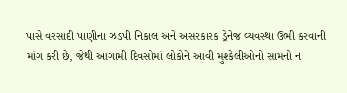પાસે વરસાદી પાણીના ઝડપી નિકાલ અને અસરકારક ડ્રેનેજ વ્યવસ્થા ઉભી કરવાની માંગ કરી છે, જેથી આગામી દિવસોમાં લોકોને આવી મુશ્કેલીઓનો સામનો ન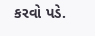કરવો પડે.